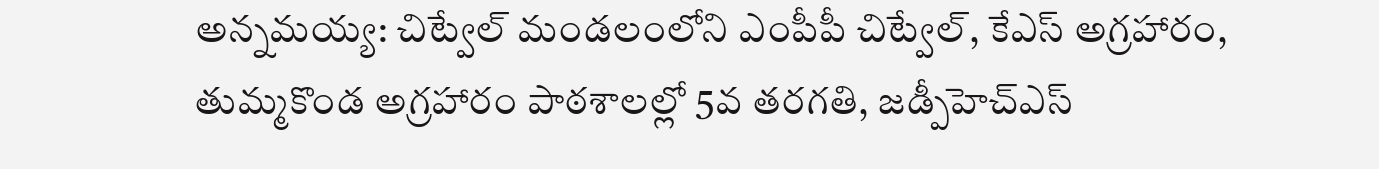అన్నమయ్య: చిట్వేల్ మండలంలోని ఎంపీపీ చిట్వేల్, కేఎస్ అగ్రహారం, తుమ్మకొండ అగ్రహారం పాఠశాలల్లో 5వ తరగతి, జడ్పీహెచ్ఎస్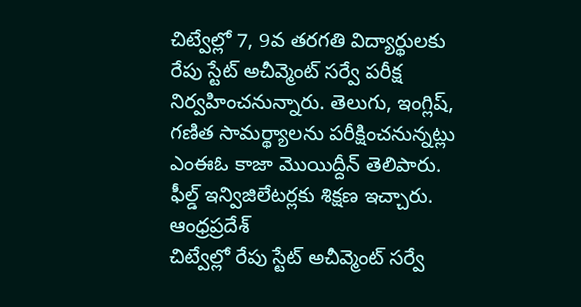చిట్వేల్లో 7, 9వ తరగతి విద్యార్థులకు రేపు స్టేట్ అచీవ్మెంట్ సర్వే పరీక్ష నిర్వహించనున్నారు. తెలుగు, ఇంగ్లిష్, గణిత సామర్థ్యాలను పరీక్షించనున్నట్లు ఎంఈఓ కాజా మొయిద్దీన్ తెలిపారు. ఫీల్డ్ ఇన్విజిలేటర్లకు శిక్షణ ఇచ్చారు.
ఆంధ్రప్రదేశ్
చిట్వేల్లో రేపు స్టేట్ అచీవ్మెంట్ సర్వే